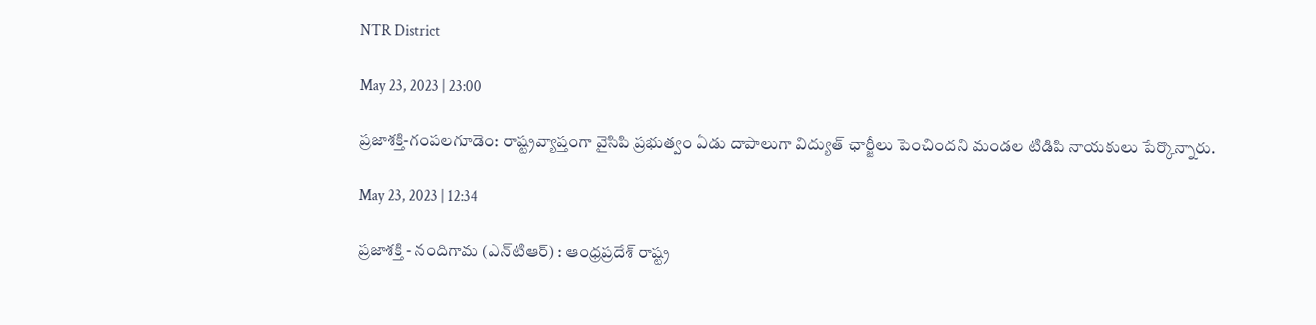NTR District

May 23, 2023 | 23:00

ప్రజాశక్తి-గంపలగూడెం: రాష్ట్రవ్యాప్తంగా వైసిపి ప్రభుత్వం ఏడు దాపాలుగా విద్యుత్‌ ఛార్జీలు పెంచిందని మండల టిడిపి నాయకులు పేర్కొన్నారు.

May 23, 2023 | 12:34

ప్రజాశక్తి - నందిగామ (ఎన్‌టిఆర్‌) : ఆంధ్రప్రదేశ్‌ రాష్ట్ర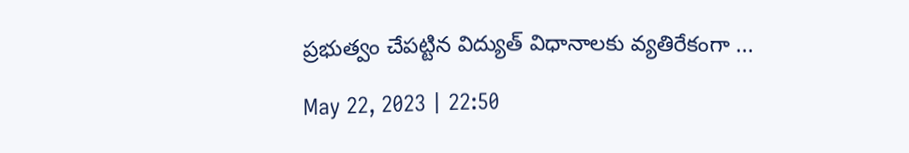ప్రభుత్వం చేపట్టిన విద్యుత్‌ విధానాలకు వ్యతిరేకంగా ...

May 22, 2023 | 22:50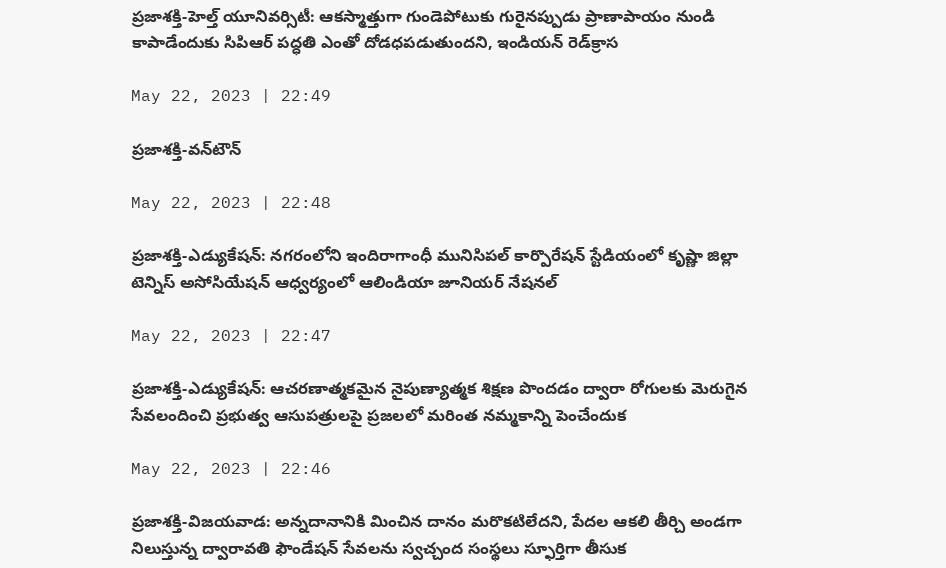ప్రజాశక్తి-హెల్త్‌ యూనివర్సిటీ: ఆకస్మాత్తుగా గుండెపోటుకు గురైనప్పుడు ప్రాణాపాయం నుండి కాపాడేందుకు సిపిఆర్‌ పద్ధతి ఎంతో దోడధపడుతుందని, ఇండియన్‌ రెడ్‌క్రాస

May 22, 2023 | 22:49

ప్రజాశక్తి-వన్‌టౌన్‌

May 22, 2023 | 22:48

ప్రజాశక్తి-ఎడ్యుకేషన్‌: నగరంలోని ఇందిరాగాంధీ మునిసిపల్‌ కార్పొరేషన్‌ స్టేడియంలో కృష్ణా జిల్లా టెన్నిస్‌ అసోసియేషన్‌ ఆధ్వర్యంలో ఆలిండియా జూనియర్‌ నేషనల్‌

May 22, 2023 | 22:47

ప్రజాశక్తి-ఎడ్యుకేషన్‌: ఆచరణాత్మకమైన నైపుణ్యాత్మక శిక్షణ పొందడం ద్వారా రోగులకు మెరుగైన సేవలందించి ప్రభుత్వ ఆసుపత్రులపై ప్రజలలో మరింత నమ్మకాన్ని పెంచేందుక

May 22, 2023 | 22:46

ప్రజాశక్తి-విజయవాడ: అన్నదానానికి మించిన దానం మరొకటిలేదని, పేదల ఆకలి తీర్చి అండగా నిలుస్తున్న ద్వారావతి ఫౌండేషన్‌ సేవలను స్వచ్చంద సంస్థలు స్ఫూర్తిగా తీసుక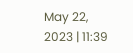May 22, 2023 | 11:39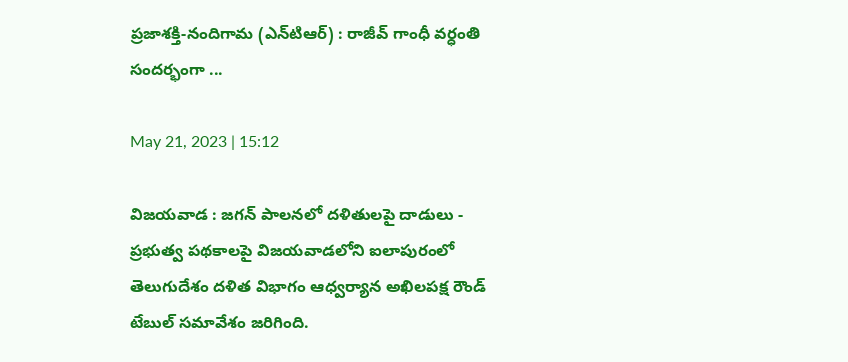ప్రజాశక్తి-నందిగామ (ఎన్‌టిఆర్‌) : రాజీవ్‌ గాంధీ వర్ధంతి సందర్భంగా ...

May 21, 2023 | 15:12

విజయవాడ : జగన్ పాలనలో దళితులపై దాడులు - ప్రభుత్వ పథకాలపై విజయవాడలోని ఐలాపురంలో తెలుగుదేశం దళిత విభాగం ఆధ్వర్యాన అఖిలపక్ష రౌండ్ టేబుల్ సమావేశం జరిగింది.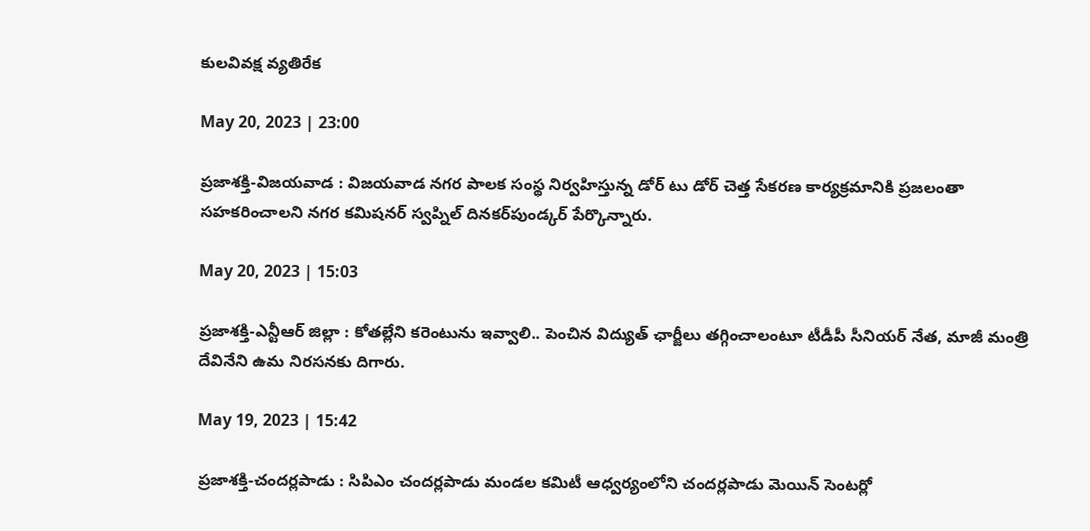కులవివక్ష వ్యతిరేక

May 20, 2023 | 23:00

ప్రజాశక్తి-విజయవాడ : విజయవాడ నగర పాలక సంస్థ నిర్వహిస్తున్న డోర్‌ టు డోర్‌ చెత్త సేకరణ కార్యక్రమానికి ప్రజలంతా సహకరించాలని నగర కమిషనర్‌ స్వప్నిల్‌ దినకర్‌పుండ్కర్‌ పేర్కొన్నారు.

May 20, 2023 | 15:03

ప్రజాశక్తి-ఎన్టీఆర్ జిల్లా : కోతల్లేని కరెంటును ఇవ్వాలి.. పెంచిన విద్యుత్ ఛార్జీలు తగ్గించాలంటూ టీడీపీ సీనియర్ నేత, మాజీ మంత్రి దేవినేని ఉమ నిరసనకు దిగారు.

May 19, 2023 | 15:42

ప్రజాశక్తి-చందర్లపాడు : సిపిఎం చందర్లపాడు మండల కమిటీ ఆధ్వర్యంలోని చందర్లపాడు మెయిన్ సెంటర్లో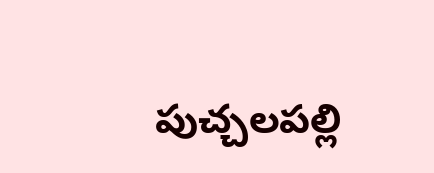పుచ్చలపల్లి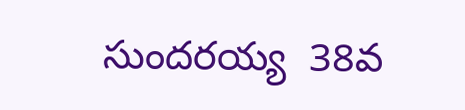సుందరయ్య  38వ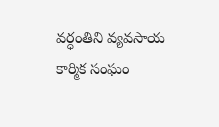వర్ధంతిని వ్యవసాయ కార్మిక సంఘం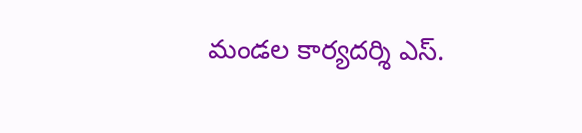మండల కార్యదర్శి ఎస్.